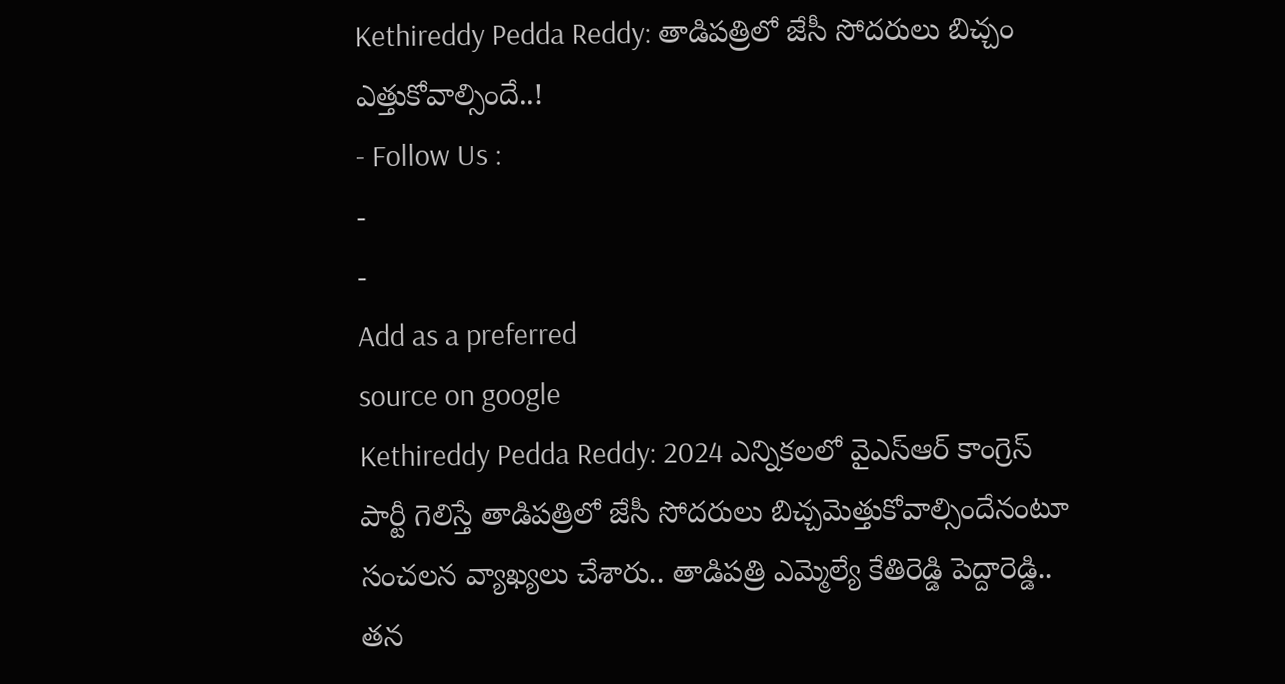Kethireddy Pedda Reddy: తాడిపత్రిలో జేసీ సోదరులు బిచ్చం ఎత్తుకోవాల్సిందే..!
- Follow Us :
-
-
Add as a preferred
source on google
Kethireddy Pedda Reddy: 2024 ఎన్నికలలో వైఎస్ఆర్ కాంగ్రెస్ పార్టీ గెలిస్తే తాడిపత్రిలో జేసీ సోదరులు బిచ్చమెత్తుకోవాల్సిందేనంటూ సంచలన వ్యాఖ్యలు చేశారు.. తాడిపత్రి ఎమ్మెల్యే కేతిరెడ్డి పెద్దారెడ్డి.. తన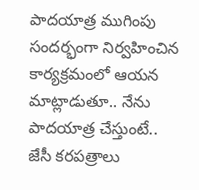పాదయాత్ర ముగింపు సందర్భంగా నిర్వహించిన కార్యక్రమంలో ఆయన మాట్లాడుతూ.. నేను పాదయాత్ర చేస్తుంటే.. జేసీ కరపత్రాలు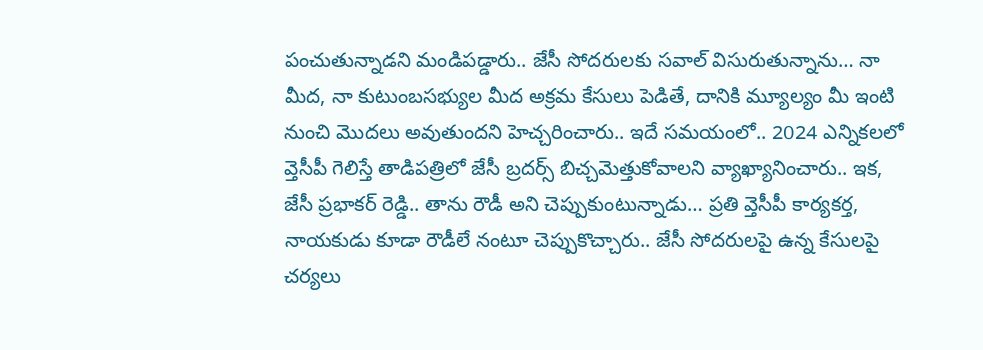పంచుతున్నాడని మండిపడ్డారు.. జేసీ సోదరులకు సవాల్ విసురుతున్నాను… నా మీద, నా కుటుంబసభ్యుల మీద అక్రమ కేసులు పెడితే, దానికి మ్యూల్యం మీ ఇంటి నుంచి మొదలు అవుతుందని హెచ్చరించారు.. ఇదే సమయంలో.. 2024 ఎన్నికలలో వ్తెసీపీ గెలిస్తే తాడిపత్రిలో జేసీ బ్రదర్స్ బిచ్చమెత్తుకోవాలని వ్యాఖ్యానించారు.. ఇక, జేసీ ప్రభాకర్ రెడ్డి.. తాను రౌడీ అని చెప్పుకుంటున్నాడు… ప్రతి వ్తెసీపీ కార్యకర్త, నాయకుడు కూడా రౌడీలే నంటూ చెప్పుకొచ్చారు.. జేసీ సోదరులపై ఉన్న కేసులపై చర్యలు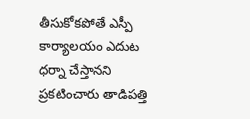తీసుకోకపోతే ఎస్పీ కార్యాలయం ఎదుట ధర్నా చేస్తానని ప్రకటించారు తాడిపత్తి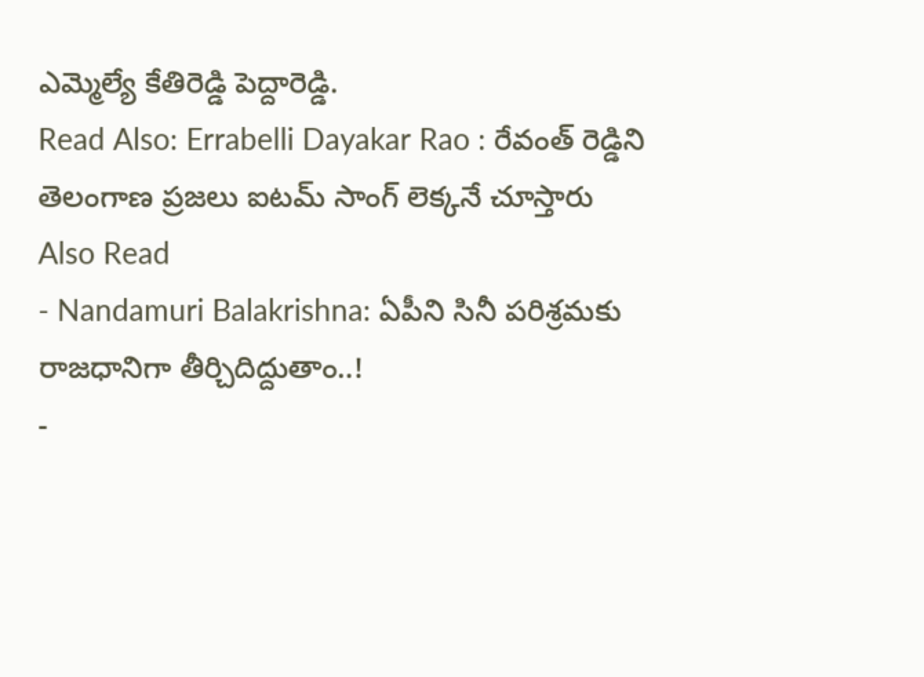ఎమ్మెల్యే కేతిరెడ్డి పెద్దారెడ్డి.
Read Also: Errabelli Dayakar Rao : రేవంత్ రెడ్డిని తెలంగాణ ప్రజలు ఐటమ్ సాంగ్ లెక్కనే చూస్తారు
Also Read
- Nandamuri Balakrishna: ఏపీని సినీ పరిశ్రమకు రాజధానిగా తీర్చిదిద్దుతాం..!
-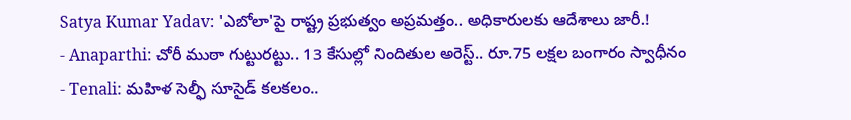Satya Kumar Yadav: 'ఎబోలా'పై రాష్ట్ర ప్రభుత్వం అప్రమత్తం.. అధికారులకు ఆదేశాలు జారీ.!
- Anaparthi: చోరీ ముఠా గుట్టురట్టు.. 13 కేసుల్లో నిందితుల అరెస్ట్.. రూ.75 లక్షల బంగారం స్వాధీనం
- Tenali: మహిళ సెల్ఫీ సూసైడ్ కలకలం..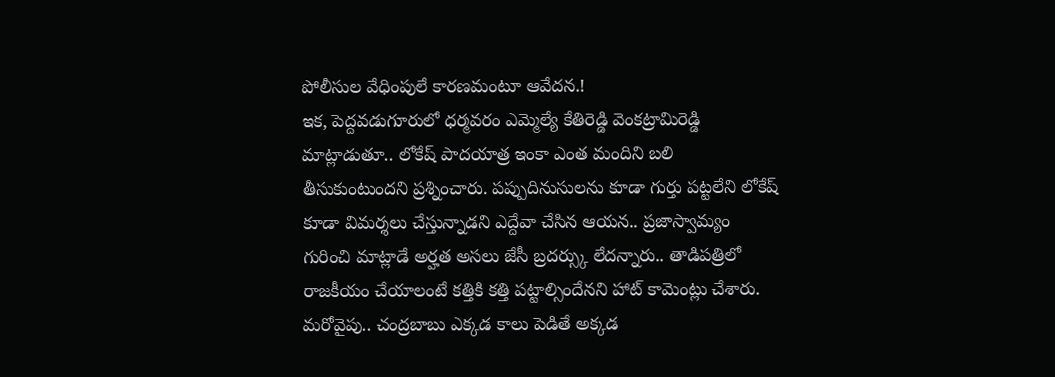పోలీసుల వేధింపులే కారణమంటూ ఆవేదన.!
ఇక, పెద్దవడుగూరులో ధర్మవరం ఎమ్మెల్యే కేతిరెడ్డి వెంకట్రామిరెడ్డి మాట్లాడుతూ.. లోకేష్ పాదయాత్ర ఇంకా ఎంత మందిని బలి తీసుకుంటుందని ప్రశ్నించారు. పప్పుదినుసులను కూడా గుర్తు పట్టలేని లోకేష్ కూడా విమర్శలు చేస్తున్నాడని ఎద్దేవా చేసిన ఆయన.. ప్రజాస్వామ్యం గురించి మాట్లాడే అర్హత అసలు జేసీ బ్రదర్స్కు లేదన్నారు.. తాడిపత్రిలో రాజకీయం చేయాలంటే కత్తికి కత్తి పట్టాల్సిందేనని హాట్ కామెంట్లు చేశారు. మరోవైపు.. చంద్రబాబు ఎక్కడ కాలు పెడితే అక్కడ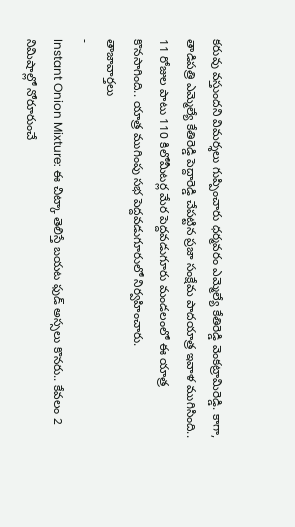కరువు వస్తుందని విమర్శలు గుప్పించారు ధర్మవరం ఎమ్మెల్యే కేతిరెడ్డి వెంకట్రామిరెడ్డి. కాగా, తాడిపత్రి ఎమ్మెల్యే కేతిరెడ్డి పెద్దారెడ్డి చేపట్టిన ప్రజా సంక్షేమ పాదయాత్ర ఇవాళ ముగిసింది.. 11 రోజుల పాటు 110 కిలోమీటర్ల మేర పెద్దవడుగూరు మండలంలో ఈ యాత్ర కొనసాగింది.. యాత్ర ముగింపు సభ పెద్దవడుగూరులో నిర్వహించారు.
తాజావార్తలు
-
Instant Onion Mixture: ఈ చిట్కా తెలిస్తే బయట ఫుడ్ అస్సలు కొనరు.. కేవలం 2 నిమిషాల్లో నోరూరుంచే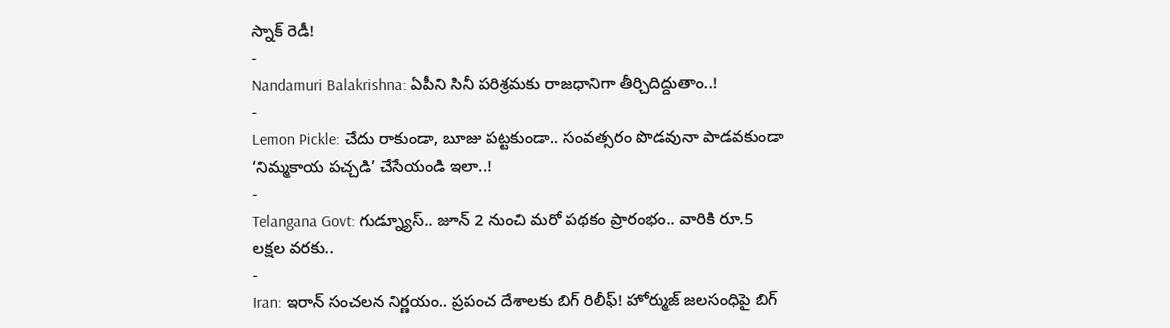స్నాక్ రెడీ!
-
Nandamuri Balakrishna: ఏపీని సినీ పరిశ్రమకు రాజధానిగా తీర్చిదిద్దుతాం..!
-
Lemon Pickle: చేదు రాకుండా, బూజు పట్టకుండా.. సంవత్సరం పొడవునా పాడవకుండా ‘నిమ్మకాయ పచ్చడి’ చేసేయండి ఇలా..!
-
Telangana Govt: గుడ్న్యూస్.. జూన్ 2 నుంచి మరో పథకం ప్రారంభం.. వారికి రూ.5 లక్షల వరకు..
-
Iran: ఇరాన్ సంచలన నిర్ణయం.. ప్రపంచ దేశాలకు బిగ్ రిలీఫ్! హోర్ముజ్ జలసంధిపై బిగ్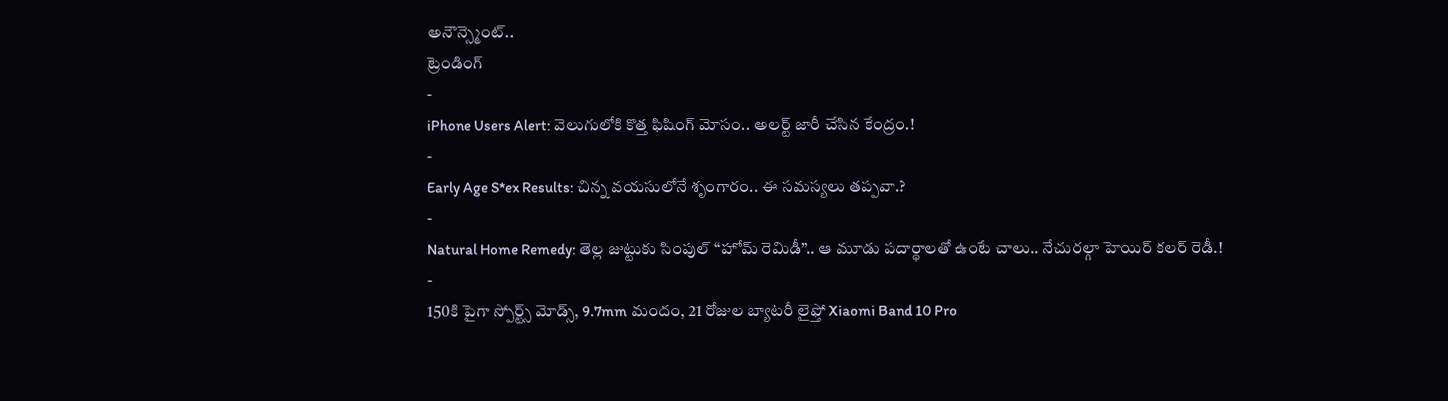అనౌన్స్మెంట్..
ట్రెండింగ్
-
iPhone Users Alert: వెలుగులోకి కొత్త ఫిషింగ్ మోసం.. అలర్ట్ జారీ చేసిన కేంద్రం.!
-
Early Age S*ex Results: చిన్న వయసులోనే శృంగారం.. ఈ సమస్యలు తప్పవా.?
-
Natural Home Remedy: తెల్ల జుట్టుకు సింపుల్ “హోమ్ రెమిడీ”.. ఆ మూడు పదార్థాలతో ఉంటే చాలు.. నేచురల్గా హెయిర్ కలర్ రెడీ.!
-
150కి పైగా స్పోర్ట్స్ మోడ్స్, 9.7mm మందం, 21 రోజుల బ్యాటరీ లైఫ్తో Xiaomi Band 10 Pro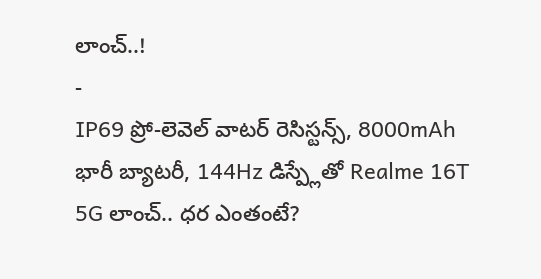లాంచ్..!
-
IP69 ప్రో-లెవెల్ వాటర్ రెసిస్టన్స్, 8000mAh భారీ బ్యాటరీ, 144Hz డిస్ప్లేతో Realme 16T 5G లాంచ్.. ధర ఎంతంటే?